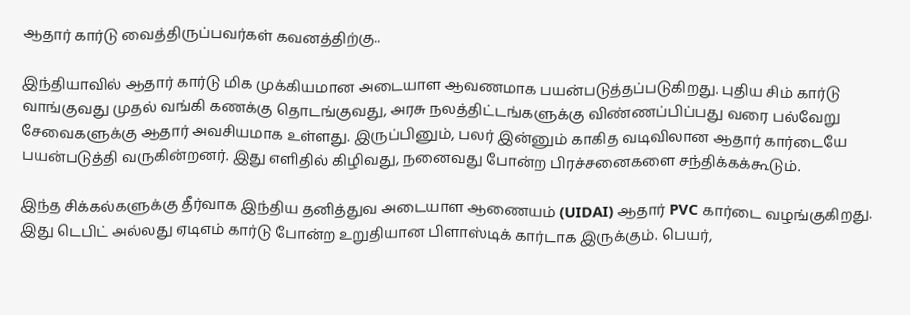ஆதார் கார்டு வைத்திருப்பவர்கள் கவனத்திற்கு..

இந்தியாவில் ஆதார் கார்டு மிக முக்கியமான அடையாள ஆவணமாக பயன்படுத்தப்படுகிறது. புதிய சிம் கார்டு வாங்குவது முதல் வங்கி கணக்கு தொடங்குவது, அரசு நலத்திட்டங்களுக்கு விண்ணப்பிப்பது வரை பல்வேறு சேவைகளுக்கு ஆதார் அவசியமாக உள்ளது. இருப்பினும், பலர் இன்னும் காகித வடிவிலான ஆதார் கார்டையே பயன்படுத்தி வருகின்றனர். இது எளிதில் கிழிவது, நனைவது போன்ற பிரச்சனைகளை சந்திக்கக்கூடும்.

இந்த சிக்கல்களுக்கு தீர்வாக இந்திய தனித்துவ அடையாள ஆணையம் (UIDAI) ஆதார் PVC கார்டை வழங்குகிறது. இது டெபிட் அல்லது ஏடிஎம் கார்டு போன்ற உறுதியான பிளாஸ்டிக் கார்டாக இருக்கும். பெயர்,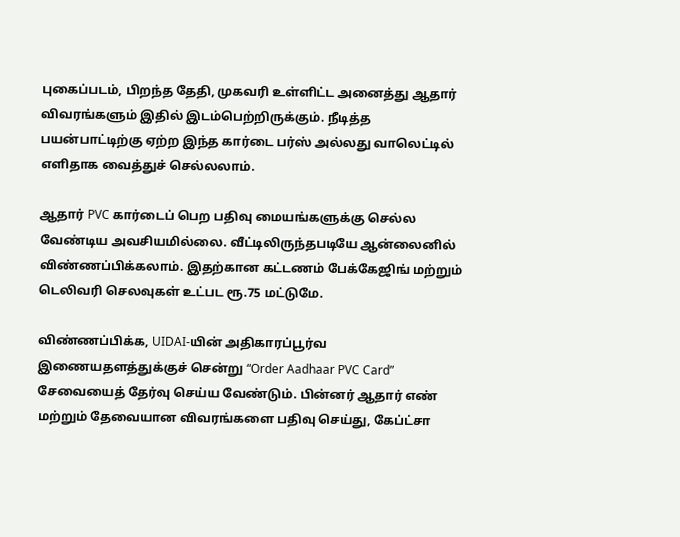புகைப்படம், பிறந்த தேதி, முகவரி உள்ளிட்ட அனைத்து ஆதார் விவரங்களும் இதில் இடம்பெற்றிருக்கும். நீடித்த பயன்பாட்டிற்கு ஏற்ற இந்த கார்டை பர்ஸ் அல்லது வாலெட்டில் எளிதாக வைத்துச் செல்லலாம்.

ஆதார் PVC கார்டைப் பெற பதிவு மையங்களுக்கு செல்ல வேண்டிய அவசியமில்லை. வீட்டிலிருந்தபடியே ஆன்லைனில் விண்ணப்பிக்கலாம். இதற்கான கட்டணம் பேக்கேஜிங் மற்றும் டெலிவரி செலவுகள் உட்பட ரூ.75 மட்டுமே.

விண்ணப்பிக்க, UIDAI-யின் அதிகாரப்பூர்வ இணையதளத்துக்குச் சென்று “Order Aadhaar PVC Card” சேவையைத் தேர்வு செய்ய வேண்டும். பின்னர் ஆதார் எண் மற்றும் தேவையான விவரங்களை பதிவு செய்து, கேப்ட்சா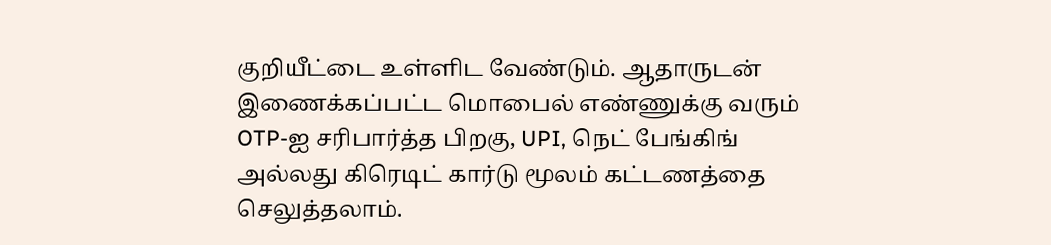குறியீட்டை உள்ளிட வேண்டும். ஆதாருடன் இணைக்கப்பட்ட மொபைல் எண்ணுக்கு வரும் OTP-ஐ சரிபார்த்த பிறகு, UPI, நெட் பேங்கிங் அல்லது கிரெடிட் கார்டு மூலம் கட்டணத்தை செலுத்தலாம்.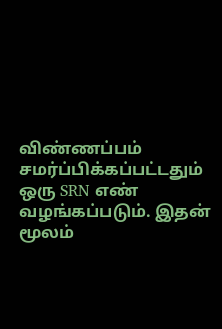விண்ணப்பம் சமர்ப்பிக்கப்பட்டதும் ஒரு SRN எண் வழங்கப்படும். இதன் மூலம்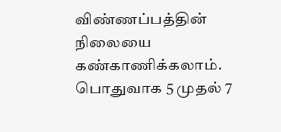விண்ணப்பத்தின் நிலையை கண்காணிக்கலாம். பொதுவாக 5 முதல் 7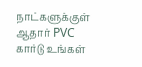நாட்களுக்குள் ஆதார் PVC கார்டு உங்கள்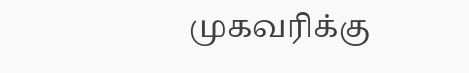முகவரிக்கு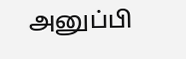அனுப்பி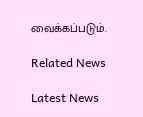வைக்கப்படும்.

Related News

Latest News